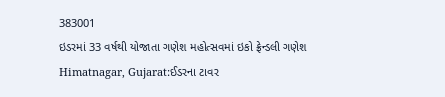383001
ઇડરમાં 33 વર્ષથી યોજાતા ગણેશ મહોત્સવમાં ઇકો ફ્રેન્ડલી ગણેશ
Himatnagar, Gujarat:ઈડરના ટાવર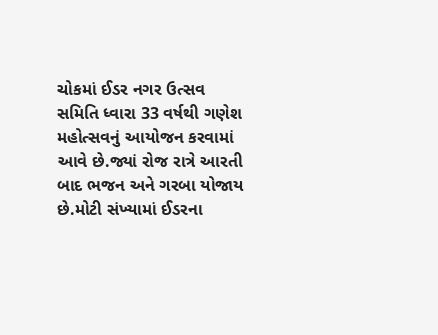ચોકમાં ઈડર નગર ઉત્સવ સમિતિ ધ્વારા 33 વર્ષથી ગણેશ મહોત્સવનું આયોજન કરવામાં આવે છે.જ્યાં રોજ રાત્રે આરતી બાદ ભજન અને ગરબા યોજાય છે.મોટી સંખ્યામાં ઈડરના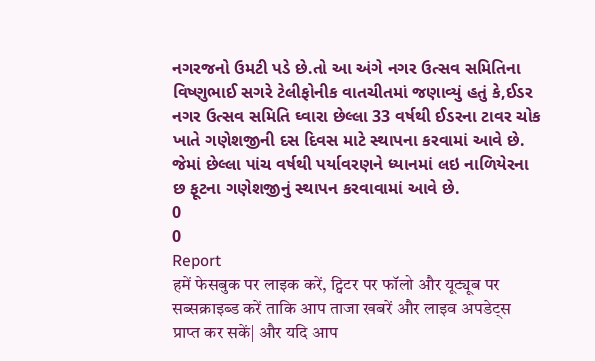નગરજનો ઉમટી પડે છે.તો આ અંગે નગર ઉત્સવ સમિતિના વિષ્ણુભાઈ સગરે ટેલીફોનીક વાતચીતમાં જણાવ્યું હતું કે,ઈડર નગર ઉત્સવ સમિતિ ઘ્વારા છેલ્લા 33 વર્ષથી ઈડરના ટાવર ચોક ખાતે ગણેશજીની દસ દિવસ માટે સ્થાપના કરવામાં આવે છે. જેમાં છેલ્લા પાંચ વર્ષથી પર્યાવરણને ધ્યાનમાં લઇ નાળિયેરના છ ફૂટના ગણેશજીનું સ્થાપન કરવાવામાં આવે છે.
0
0
Report
हमें फेसबुक पर लाइक करें, ट्विटर पर फॉलो और यूट्यूब पर सब्सक्राइब्ड करें ताकि आप ताजा खबरें और लाइव अपडेट्स प्राप्त कर सकें| और यदि आप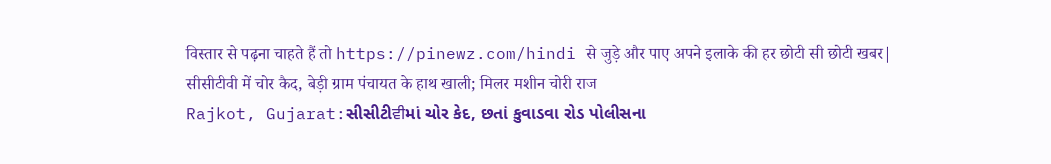विस्तार से पढ़ना चाहते हैं तो https://pinewz.com/hindi से जुड़े और पाए अपने इलाके की हर छोटी सी छोटी खबर|
सीसीटीवी में चोर कैद, बेड़ी ग्राम पंचायत के हाथ खाली; मिलर मशीन चोरी राज
Rajkot, Gujarat:સીસીટીਵੀમાં ચોર કેદ, છતાં કુવાડવા રોડ પોલીસના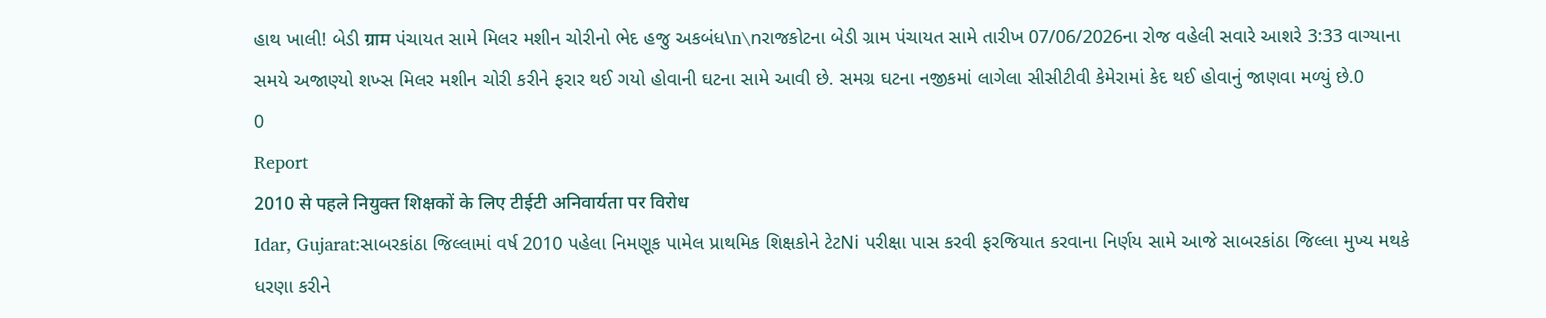હાથ ખાલી! બેડી ग्राम પંચાયત સામે મિલર મશીન ચોરીનો ભેદ હજુ અકબંધ\n\nરાજકોટના બેડી ગ્રામ પંચાયત સામે તારીખ 07/06/2026ના રોજ વહેલી સવારે આશરે 3:33 વાગ્યાના સમયે અજાણ્યો શખ્સ મિલર મશીન ચોરી કરીને ફરાર થઈ ગયો હોવાની ઘટના સામે આવી છે. સમગ્ર ઘટના નજીકમાં લાગેલા સીસીટીવી કેમેરામાં કેદ થઈ હોવાનું જાણવા મળ્યું છે.0
0
Report
2010 से पहले नियुक्त शिक्षकों के लिए टीईटी अनिवार्यता पर विरोध
Idar, Gujarat:સાબરકાંઠા જિલ્લામાં વર્ષ 2010 પહેલા નિમણૂક પામેલ પ્રાથમિક શિક્ષકોને ટેટNi પરીક્ષા પાસ કરવી ફરજિયાત કરવાના નિર્ણય સામે આજે સાબરકાંઠા જિલ્લા મુખ્ય મથકે ધરણા કરીને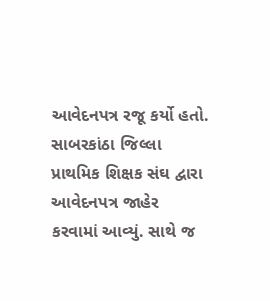આવેદનપત્ર રજૂ કર્યો હતો. સાબરકાંઠા જિલ્લા પ્રાથમિક શિક્ષક સંઘ દ્વારા આવેદનપત્ર જાહેર કરવામાં આવ્યું. સાથે જ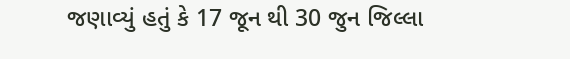જણાવ્યું હતું કે 17 જૂન થી 30 જુન જિલ્લા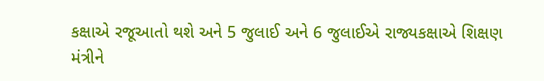કક્ષાએ રજૂઆતો થશે અને 5 જુલાઈ અને 6 જુલાઈએ રાજ્યકક્ષાએ શિક્ષણ મંત્રીને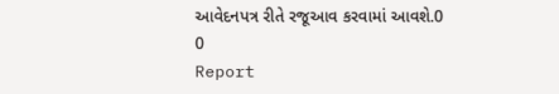આવેદનપત્ર રીતે રજૂઆવ કરવામાં આવશે.0
0
Report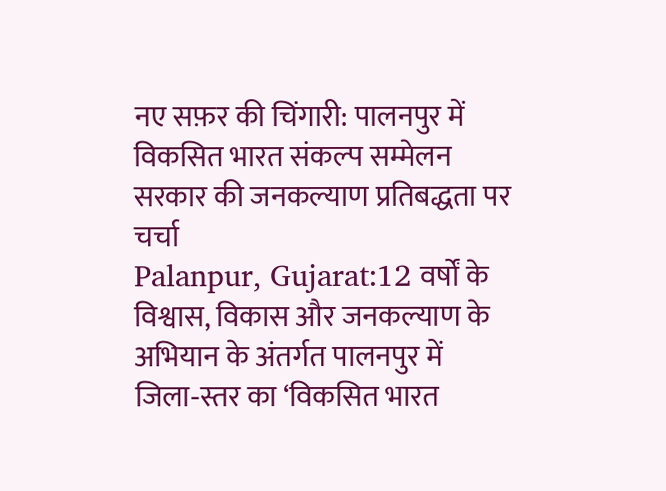नए सफ़र की चिंगारी: पालनपुर में विकसित भारत संकल्प सम्मेलन सरकार की जनकल्याण प्रतिबद्धता पर चर्चा
Palanpur, Gujarat:12 वर्षों के विश्वास, विकास और जनकल्याण के अभियान के अंतर्गत पालनपुर में जिला‑स्तर का ‘विकसित भारत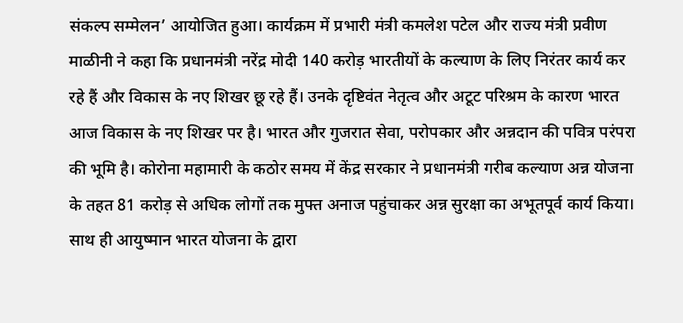संकल्प सम्मेलन’ आयोजित हुआ। कार्यक्रम में प्रभारी मंत्री कमलेश पटेल और राज्य मंत्री प्रवीण माळीनी ने कहा कि प्रधानमंत्री नरेंद्र मोदी 140 करोड़ भारतीयों के कल्याण के लिए निरंतर कार्य कर रहे हैं और विकास के नए शिखर छू रहे हैं। उनके दृष्टिवंत नेतृत्व और अटूट परिश्रम के कारण भारत आज विकास के नए शिखर पर है। भारत और गुजरात सेवा, परोपकार और अन्नदान की पवित्र परंपरा की भूमि है। कोरोना महामारी के कठोर समय में केंद्र सरकार ने प्रधानमंत्री गरीब कल्याण अन्न योजना के तहत 81 करोड़ से अधिक लोगों तक मुफ्त अनाज पहुंचाकर अन्न सुरक्षा का अभूतपूर्व कार्य किया। साथ ही आयुष्मान भारत योजना के द्वारा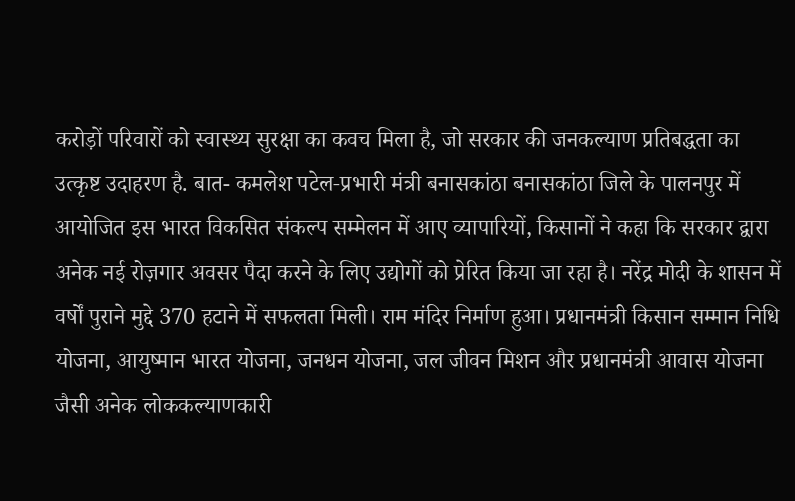करोड़ों परिवारों को स्वास्थ्य सुरक्षा का कवच मिला है, जो सरकार की जनकल्याण प्रतिबद्धता का उत्कृष्ट उदाहरण है. बात- कमलेश पटेल‑प्रभारी मंत्री बनासकांठा बनासकांठा जिले के पालनपुर में आयोजित इस भारत विकसित संकल्प सम्मेलन में आए व्यापारियों, किसानों ने कहा कि सरकार द्वारा अनेक नई रोज़गार अवसर पैदा करने के लिए उद्योगों को प्रेरित किया जा रहा है। नरेंद्र मोदी के शासन में वर्षों पुराने मुद्दे 370 हटाने में सफलता मिली। राम मंदिर निर्माण हुआ। प्रधानमंत्री किसान सम्मान निधि योजना, आयुष्मान भारत योजना, जनधन योजना, जल जीवन मिशन और प्रधानमंत्री आवास योजना जैसी अनेक लोककल्याणकारी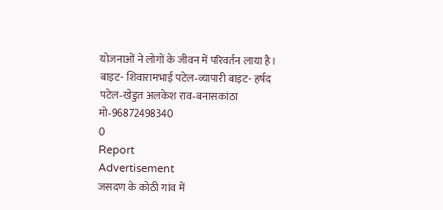योजनाओं ने लोगों के जीवन में परिवर्तन लाया है। बाइट- शिवारामभाई पटेल‑व्यापारी बाइट- हर्षद पटेल‑खेडुत अलकेश राव‑बनासकांठा मो‑96872498340
0
Report
Advertisement
जसदण के कोठी गांव में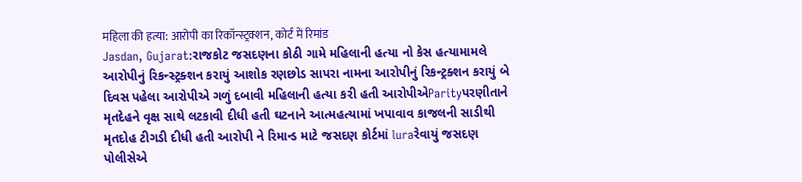महिला की हत्या: आरोपी का रिकॉन्स्ट्रक्शन, कोर्ट में रिमांड
Jasdan, Gujarat:રાજકોટ જસદણના કોઠી ગામે મહિલાની હત્યા નો કેસ હત્યામામલે આરોપીનું રિકન્સ્ટ્રક્શન કરાયું આશોક રણછોડ સાપરા નામના આરોપીનું રિકન્ટ્રક્શન કરાયું બે દિવસ પહેલા આરોપીએ ગળું દબાવી મહિલાની હત્યા કરી હતી આરોપીએParityપરણીતાને મૃતદેહને વૃક્ષ સાથે લટકાવી દીધી હતી ઘટનાને આત્મહત્યામાં ખપાવાવ કાજલની સાડીથી મૃતદોહ ટીગડી દીધી હતી આરોપી ને રિમાન્ડ માટે જસદણ કોર્ટમાં luraરેવાયું જસદણ પોલીસેએ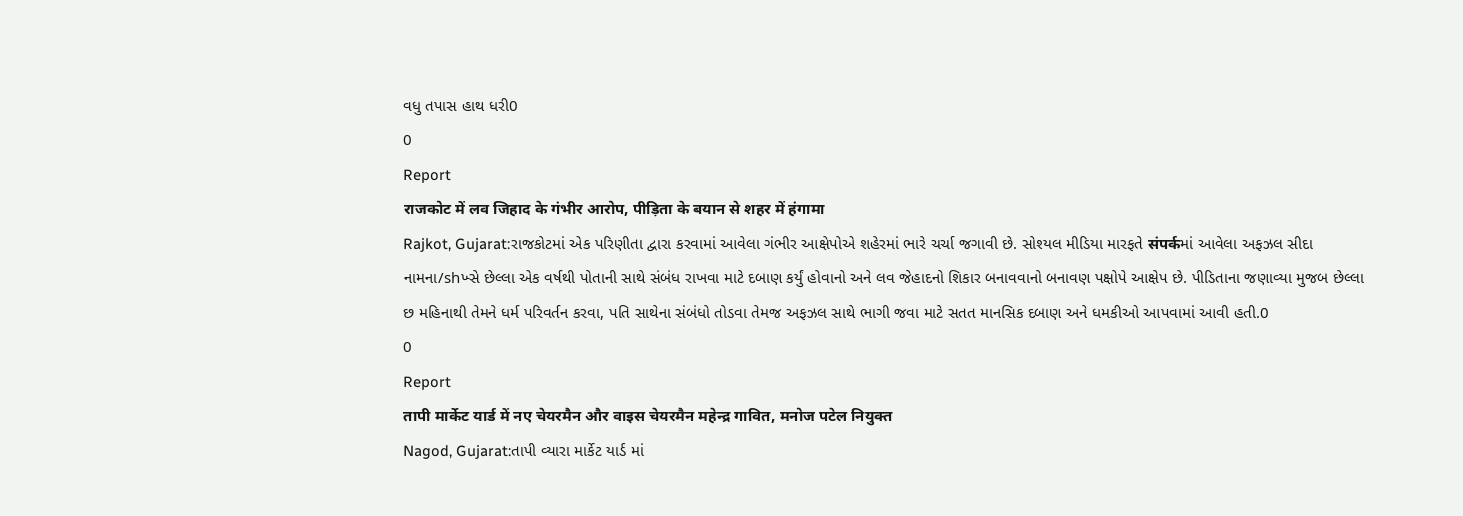વધુ તપાસ હાથ ધરી0
0
Report
राजकोट में लव जिहाद के गंभीर आरोप, पीड़िता के बयान से शहर में हंगामा
Rajkot, Gujarat:રાજકોટમાં એક પરિણીતા દ્વારા કરવામાં આવેલા ગંભીર આક્ષેપોએ શહેરમાં ભારે ચર્ચા જગાવી છે. સોશ્યલ મીડિયા મારફતે संपर्कમાં આવેલા અફઝલ સીદા નામના/shખ્સે છેલ્લા એક વર્ષથી પોતાની સાથે સંબંધ રાખવા માટે દબાણ કર્યું હોવાનો અને લવ જેહાદનો શિકાર બનાવવાનો બનાવણ પક્ષોપે આક્ષેપ છે. પીડિતાના જણાવ્યા મુજબ છેલ્લા છ મહિનાથી તેમને ધર્મ પરિવર્તન કરવા, પતિ સાથેના સંબંધો તોડવા તેમજ અફઝલ સાથે ભાગી જવા માટે સતત માનસિક દબાણ અને ધમકીઓ આપવામાં આવી હતી.0
0
Report
तापी मार्केट यार्ड में नए चेयरमैन और वाइस चेयरमैन महेन्द्र गावित, मनोज पटेल नियुक्त
Nagod, Gujarat:તાપી વ્યારા માર્કેટ યાર્ડ માં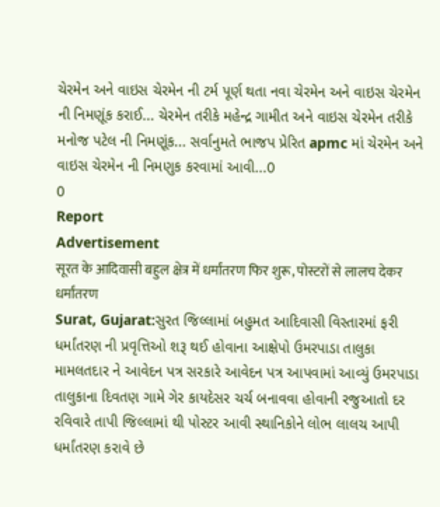ચેરમેન અને વાઇસ ચેરમેન ની ટર્મ પૂર્ણ થતા નવા ચેરમેન અને વાઇસ ચેરમેન ની નિમણૂંક કરાઈ... ચેરમેન તરીકે મહેન્દ્ર ગામીત અને વાઇસ ચેરમેન તરીકે મનોજ પટેલ ની નિમણૂંક... સર્વાનુમતે ભાજપ પ્રેરિત apmc માં ચેરમેન અને વાઇસ ચેરમેન ની નિમણુક કરવામાં આવી...0
0
Report
Advertisement
सूरत के आदिवासी बहुल क्षेत्र में धर्मांतरण फिर शुरू, पोस्टरों से लालच देकर धर्मांतरण
Surat, Gujarat:સુરત જિલ્લામાં બહુમત આદિવાસી વિસ્તારમાં ફરી ધર્માંતરણ ની પ્રવૃત્તિઓ શરૂ થઈ હોવાના આક્ષેપો ઉમરપાડા તાલુકા મામલતદાર ને આવેદન પત્ર સરકારે આવેદન પત્ર આપવામાં આવ્યું ઉમરપાડા તાલુકાના દિવતણ ગામે ગેર કાયદેસર ચર્ચ બનાવવા હોવાની રજુઆતો દર રવિવારે તાપી જિલ્લામાં થી પોસ્ટર આવી સ્થાનિકોને લોભ લાલચ આપી ધર્માંતરણ કરાવે છે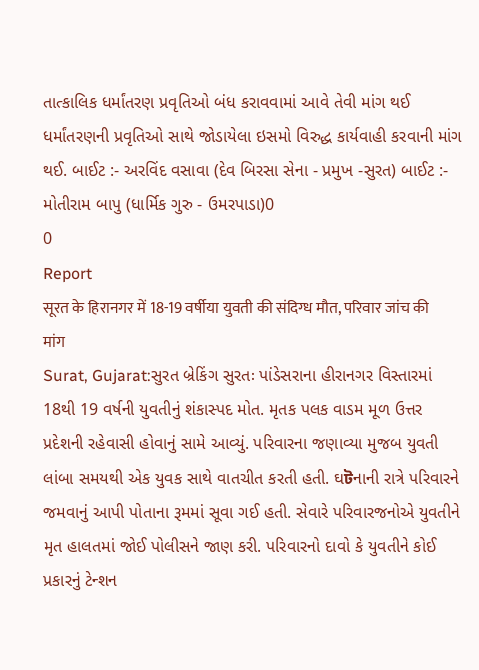તાત્કાલિક ધર્માંતરણ પ્રવૃતિઓ બંધ કરાવવામાં આવે તેવી માંગ થઈ ધર્માંતરણની પ્રવૃતિઓ સાથે જોડાયેલા ઇસમો વિરુદ્ધ કાર્યવાહી કરવાની માંગ થઈ. બાઈટ :- અરવિંદ વસાવા (દેવ બિરસા સેના - પ્રમુખ -સુરત) બાઈટ :- મોતીરામ બાપુ (ધાર્મિક ગુરુ - ઉમરપાડા)0
0
Report
सूरत के हिरानगर में 18-19 वर्षीया युवती की संदिग्ध मौत, परिवार जांच की मांग
Surat, Gujarat:સુરત બ્રેકિંગ સુરતઃ પાંડેસરાના હીરાનગર વિસ્તારમાં 18થી 19 વર્ષની યુવતીનું શંકાસ્પદ મોત. મૃતક પલક વાડમ મૂળ ઉત્તર પ્રદેશની રહેવાસી હોવાનું સામે આવ્યું. પરિવારના જણાવ્યા મુજબ યુવતી લાંબા સમયથી એક યુવક સાથે વાતચીત કરતી હતી. ઘটનાની રાત્રે પરિવારને જમવાનું આપી પોતાના રૂમમાં સૂવા ગઈ હતી. સેવારે પરિવારજનોએ યુવતીને મૃત હાલતમાં જોઈ પોલીસને જાણ કરી. પરિવારનો દાવો કે યુવતીને કોઈ પ્રકારનું ટેન્શન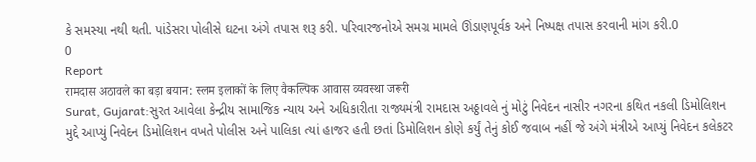કે સમસ્યા નથી થતી. પાંડેસરા પોલીસે ઘટના અંગે તપાસ શરૂ કરી. પરિવારજનોએ સમગ્ર મામલે ઊંડાણપૂર્વક અને નિષ્પક્ષ તપાસ કરવાની માંગ કરી.0
0
Report
रामदास अठावले का बड़ा बयान: स्लम इलाकों के लिए वैकल्पिक आवास व्यवस्था जरूरी
Surat, Gujarat:સુરત આવેલા કેન્દ્રીય સામાજિક ન્યાય અને અધિકારીતા રાજ્યમંત્રી રામદાસ અઠ્ઠાવલે નું મોટું નિવેદન નાસીર નગરના કથિત નકલી ડિમોલિશન મુદ્દે આપ્યું નિવેદન ડિમોલિશન વખતે પોલીસ અને પાલિકા ત્યાં હાજર હતી છતાં ડિમોલિશન કોણે કર્યું તેનું કોઈ જવાબ નહીં જે અંગે મંત્રીએ આપ્યું નિવેદન કલેકટર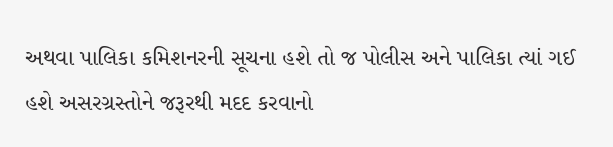અથવા પાલિકા કમિશનરની સૂચના હશે તો જ પોલીસ અને પાલિકા ત્યાં ગઈ હશે અસરગ્રસ્તોને જરૂરથી મદદ કરવાનો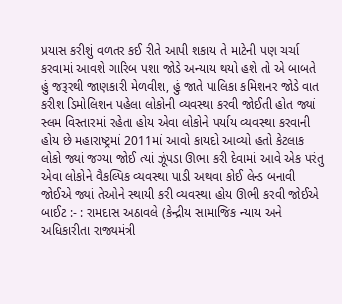પ્રયાસ કરીશું વળતર કઈ રીતે આપી શકાય તે માટેની પણ ચર્ચા કરવામાં આવશે ગારિબ પશા જોડે અન્યાય થયો હશે તો એ બાબતે હું જરૂરથી જાણકારી મેળવીશ, હું જાતે પાલિકા કમિશનર જોડે વાત કરીશ ડિમોલિશન પહેલા લોકોની વ્યવસ્થા કરવી જોઈતી હોત જ્યાં સ્લમ વિસ્તારમાં રહેતા હોય એવા લોકોને પર્યાય વ્યવસ્થા કરવાની હોય છે મહારાષ્ટ્રમાં 2011માં આવો કાયદો આવ્યો હતો કેટલાક લોકો જ્યાં જગ્યા જોઈ ત્યાં ઝૂંપડા ઊભા કરી દેવામાં આવે એક પરંતુ એવા લોકોને વૈકલ્પિક વ્યવસ્થા પાડી અથવા કોઈ લેન્ડ બનાવી જોઈએ જ્યાં તેઓને સ્થાયી કરી વ્યવસ્થા હોય ઊભી કરવી જોઈએ બાઈટ :- : રામદાસ અઠાવલે (કેન્દ્રીય સામાજિક ન્યાય અને અધિકારીતા રાજ્યમંત્રી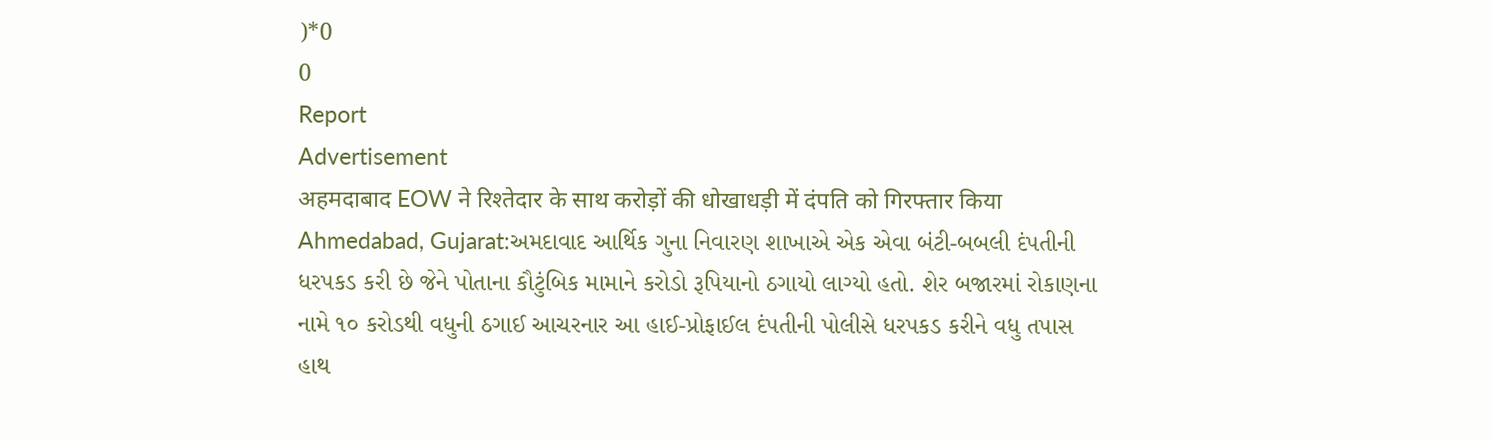)*0
0
Report
Advertisement
अहमदाबाद EOW ने रिश्तेदार के साथ करोड़ों की धोखाधड़ी में दंपति को गिरफ्तार किया
Ahmedabad, Gujarat:અમદાવાદ આર્થિક ગુના નિવારણ શાખાએ એક એવા બંટી-બબલી દંપતીની ધરપકડ કરી છે જેને પોતાના કૌટુંબિક મામાને કરોડો રૂપિયાનો ઠગાયો લાગ્યો હતો. શેર બજારમાં રોકાણના નામે ૧૦ કરોડથી વધુની ઠગાઈ આચરનાર આ હાઈ-પ્રોફાઈલ દંપતીની પોલીસે ધરપકડ કરીને વધુ તપાસ હાથ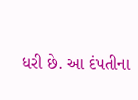ધરી છે. આ દંપતીના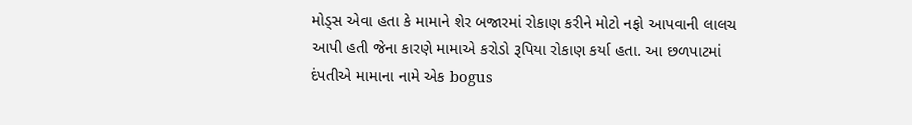મોડ્સ એવા હતા કે મામાને શેર બજારમાં રોકાણ કરીને મોટો નફો આપવાની લાલચ આપી હતી જેના કારણે મામાએ કરોડો રૂપિયા રોકાણ કર્યા હતા. આ છળપાટમાં દંપતીએ મામાના નામે એક bogus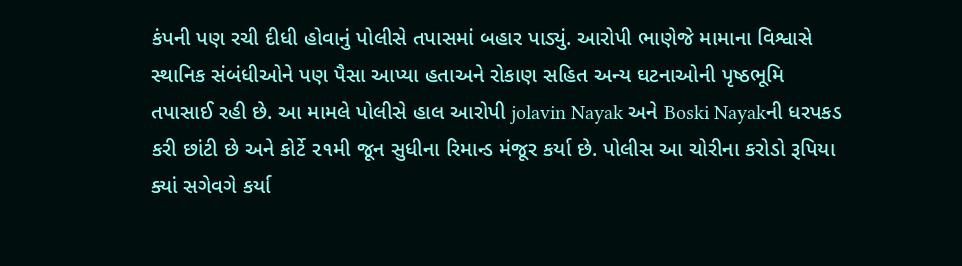કંપની પણ રચી દીધી હોવાનું પોલીસે તપાસમાં બહાર પાડ્યું. આરોપી ભાણેજે મામાના વિશ્વાસે સ્થાનિક સંબંધીઓને પણ પૈસા આપ્યા હતાઅને રોકાણ સહિત અન્ય ઘટનાઓની પૃષ્ઠભૂમિ તપાસાઈ રહી છે. આ મામલે પોલીસે હાલ આરોપી jolavin Nayak અને Boski Nayakની ધરપકડ કરી છાંટી છે અને કોર્ટે ૨૧મી જૂન સુધીના રિમાન્ડ મંજૂર કર્યા છે. પોલીસ આ ચોરીના કરોડો રૂપિયા ક્યાં સગેવગે કર્યા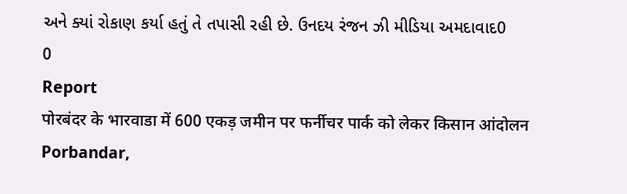અને ક્યાં રોકાણ કર્યા હતું તે તપાસી રહી છે. ઉનદય રંજન ઝી મીડિયા અમદાવાદ0
0
Report
पोरबंदर के भारवाडा में 600 एकड़ जमीन पर फर्नीचर पार्क को लेकर किसान आंदोलन
Porbandar,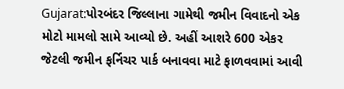Gujarat:પોરબંદર જિલ્લાના ગામેથી જમીન વિવાદનો એક મોટો મામલો સામે આવ્યો છે. અહીં આશરે 600 એકર જેટલી જમીન ફર્નિચર પાર્ક બનાવવા માટે ફાળવવામાં આવી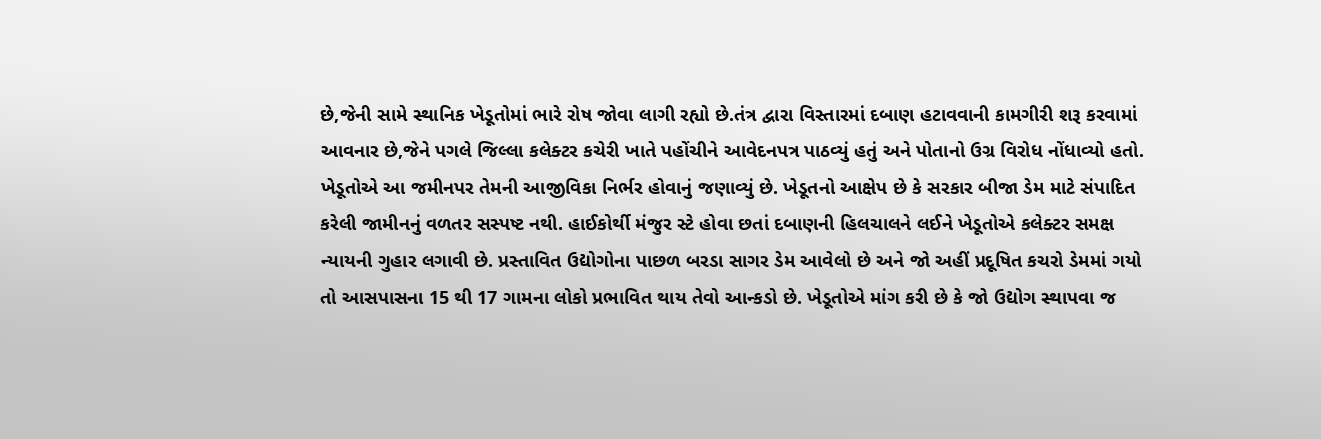છે,જેની સામે સ્થાનિક ખેડૂતોમાં ભારે રોષ જોવા લાગી રહ્યો છે.તંત્ર દ્વારા વિસ્તારમાં દબાણ હટાવવાની કામગીરી શરૂ કરવામાં આવનાર છે,જેને પગલે જિલ્લા કલેક્ટર કચેરી ખાતે પહોંચીને આવેદનપત્ર પાઠવ્યું હતું અને પોતાનો ઉગ્ર વિરોધ નોંધાવ્યો હતો. ખેડૂતોએ આ જમીનપર તેમની આજીવિકા નિર્ભર હોવાનું જણાવ્યું છે. ખેડૂતનો આક્ષેપ છે કે સરકાર બીજા ડેમ માટે સંપાદિત કરેલી જામીનનું વળતર સસ્પષ્ટ નથી. હાઈકોર્થી મંજુર સ્ટે હોવા છતાં દબાણની હિલચાલને લઈને ખેડૂતોએ કલેક્ટર સમક્ષ ન્યાયની ગુહાર લગાવી છે. પ્રસ્તાવિત ઉદ્યોગોના પાછળ બરડા સાગર ડેમ આવેલો છે અને જો અહીં પ્રદૂષિત કચરો ડેમમાં ગયો તો આસપાસના 15 થી 17 ગામના લોકો પ્રભાવિત થાય તેવો આન્કડો છે. ખેડૂતોએ માંગ કરી છે કે જો ઉદ્યોગ સ્થાપવા જ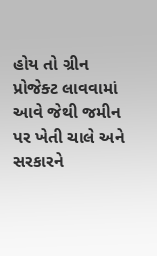હોય તો ગ્રીન પ્રોજેક્ટ લાવવામાં આવે જેથી જમીન પર ખેતી ચાલે અને સરકારને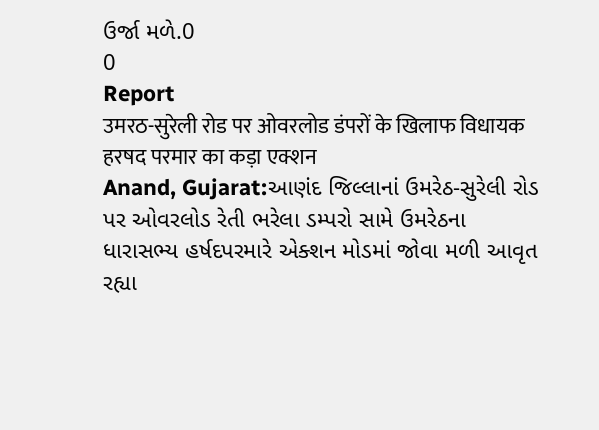ઉર્જા મળે.0
0
Report
उमरठ-सुरेली रोड पर ओवरलोड डंपरों के खिलाफ विधायक हरषद परमार का कड़ा एक्शन
Anand, Gujarat:આણંદ જિલ્લાનાં ઉમરેઠ-સુરેલી રોડ પર ઓવરલોડ રેતી ભરેલા ડમ્પરો સામે ઉમરેઠના ધારાસભ્ય હર્ષદપરમારે એક્શન મોડમાં જોવા મળી આવૃત રહ્યા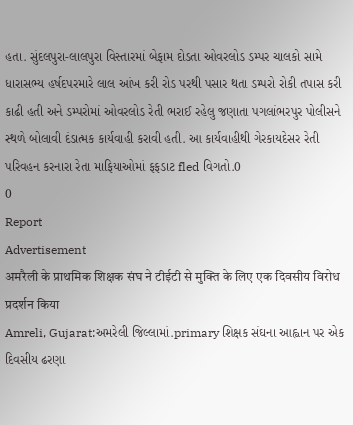હતા. સુંદલપુરા-લાલપુરા વિસ્તારમાં બેફામ દોડતા ઓવરલોડ ડમ્પર ચાલકો સામે ધારાસભ્ય હર્ષદપરમારે લાલ આંખ કરી રોડ પરથી પસાર થતા ડમ્પરો રોકી તપાસ કરી કાઢી હતી અને ડમ્પરોમાં ઓવરલોડ રેતી ભરાઈ રહેલુ જણાતા પગલાંભરપુર પોલીસને સ્થળે બોલાવી દંડાત્મક કાર્યવાહી કરાવી હતી. આ કાર્યવાહીથી ગેરકાયદેસર રેતી પરિવહન કરનારા રેતા માફિયાઓમાં ફફડાટ fled વિગતો.0
0
Report
Advertisement
अमरैली के प्राथमिक शिक्षक संघ ने टीईटी से मुक्ति के लिए एक दिवसीय विरोध प्रदर्शन किया
Amreli, Gujarat:અમરેલી જિલ્લામાં.primary શિક્ષક સંઘના આહ્વાન પર એક દિવસીય ઢરણા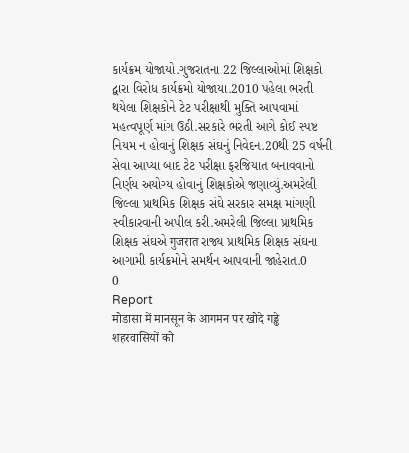કાર્યક્રમ યોજાયો.ગુજરાતના 22 જિલ્લાઓમાં શિક્ષકો દ્વારા વિરોધ કાર્યક્રમો યોજાયા.2010 પહેલા ભરતી થયેલા શિક્ષકોને ટેટ પરીક્ષાથી મુક્તિ આપવામાં મહત્વપૂર્ણ માંગ ઉઠી.સરકારે ભરતી આગે કોઈ સ્પષ્ટ નિયમ ન હોવાનું શિક્ષક સંઘનું નિવેદન.20થી 25 વર્ષની સેવા આપ્યા બાદ ટેટ પરીક્ષા ફરજિયાત બનાવવાનો નિર્ણય અયોગ્ય હોવાનું શિક્ષકોએ જણાવ્યું.અમરેલી જિલ્લા પ્રાથમિક શિક્ષક સંઘે સરકાર સમક્ષ માંગણી સ્વીકારવાની અપીલ કરી.અમરેલી જિલ્લા પ્રાથમિક શિક્ષક સંઘએ गुजरात રાજ્ય પ્રાથમિક શિક્ષક સંઘના આગામી કાર્યક્રમોને સમર્થન આપવાની જાહેરાત.0
0
Report
मोडासा में मानसून के आगमन पर खोदे गड्ढे शहरवासियों को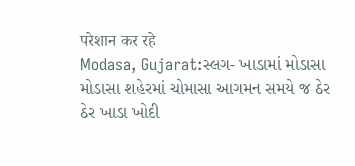परेशान कर रहे
Modasa, Gujarat:સ્લગ- ખાડામાં મોડાસા મોડાસા શહેરમાં ચોમાસા આગમન સમયે જ ઠેર ઠેર ખાડા ખોદી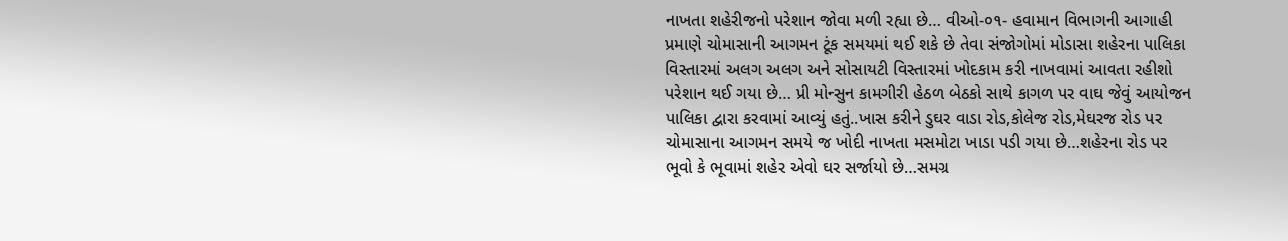નાખતા શહેરીજનો પરેશાન જોવા મળી રહ્યા છે… વીઓ-૦૧- હવામાન વિભાગની આગાહી પ્રમાણે ચોમાસાની આગમન ટૂંક સમયમાં થઈ શકે છે તેવા સંજોગોમાં મોડાસા શહેરના પાલિકા વિસ્તારમાં અલગ અલગ અને સોસાયટી વિસ્તારમાં ખોદકામ કરી નાખવામાં આવતા રહીશો પરેશાન થઈ ગયા છે… પ્રી મોન્સુન કામગીરી હેઠળ બેઠકો સાથે કાગળ પર વાઘ જેવું આયોજન પાલિકા દ્વારા કરવામાં આવ્યું હતું..ખાસ કરીને ડુઘર વાડા રોડ,કોલેજ રોડ,મેઘરજ રોડ પર ચોમાસાના આગમન સમયે જ ખોદી નાખતા મસમોટા ખાડા પડી ગયા છે…શહેરના રોડ પર ભૂવો કે ભૂવામાં શહેર એવો ઘર સર્જાયો છે…સમગ્ર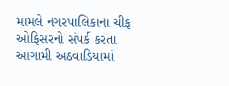મામલે નગરપાલિકાના ચીફ ઓફિસરનો સંપર્ક કરતા આગામી અઠવાડિયામાં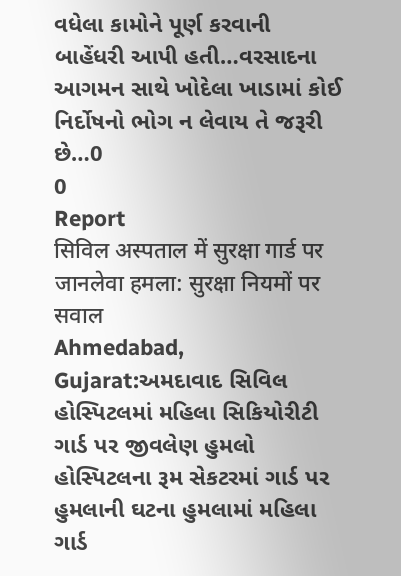વધેલા કામોને પૂર્ણ કરવાની બાહેંધરી આપી હતી…વરસાદના આગમન સાથે ખોદેલા ખાડામાં કોઈ નિર્દોષનો ભોગ ન લેવાય તે જરૂરી છે…0
0
Report
सिविल अस्पताल में सुरक्षा गार्ड पर जानलेवा हमला: सुरक्षा नियमों पर सवाल
Ahmedabad, Gujarat:અમદાવાદ સિવિલ હોસ્પિટલમાં મહિલા સિકિયોરીટી ગાર્ડ પર જીવલેણ હુમલો હોસ્પિટલના રૂમ સેકટરમાં ગાર્ડ પર હુમલાની ઘટના હુમલામાં મહિલા ગાર્ડ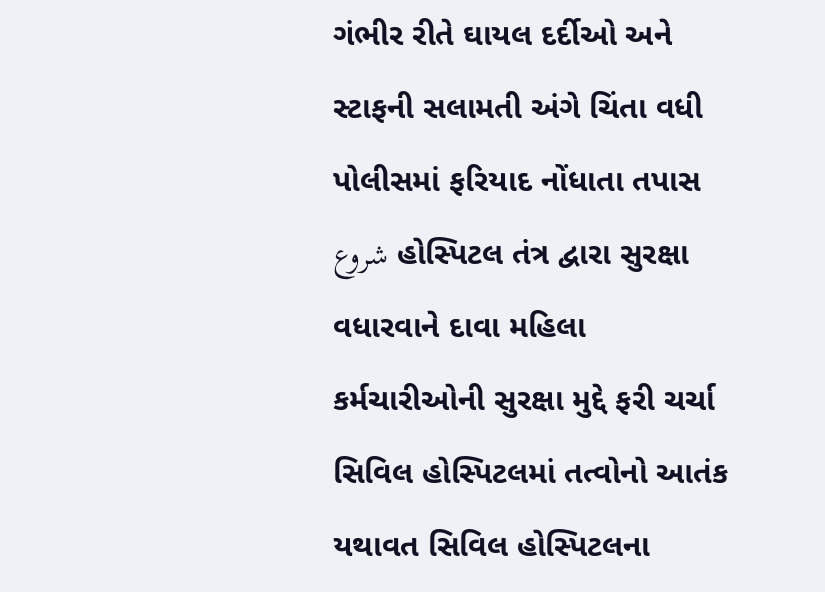ગંભીર રીતે ઘાયલ દર્દીઓ અને સ્ટાફની સલામતી અંગે ચિંતા વધી પોલીસમાં ફરિયાદ નોંધાતા તપાસ شروع હોસ્પિટલ તંત્ર દ્વારા સુરક્ષા વધારવાને દાવા મહિલા કર્મચારીઓની સુરક્ષા મુદ્દે ફરી ચર્ચા સિવિલ હોસ્પિટલમાં તત્વોનો આતંક યથાવત સિવિલ હોસ્પિટલના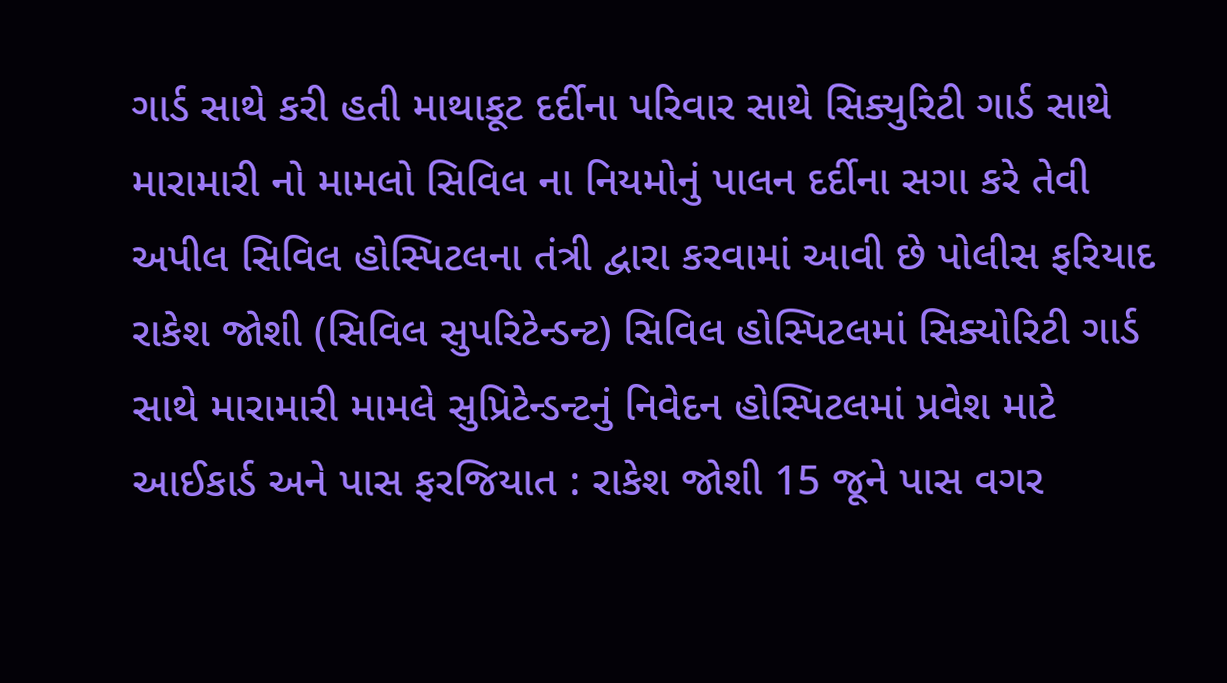ગાર્ડ સાથે કરી હતી માથાકૂટ દર્દીના પરિવાર સાથે સિક્યુરિટી ગાર્ડ સાથે મારામારી નો મામલો સિવિલ ના નિયમોનું પાલન દર્દીના સગા કરે તેવી અપીલ સિવિલ હોસ્પિટલના તંત્રી દ્વારા કરવામાં આવી છે પોલીસ ફરિયાદ રાકેશ જોશી (સિવિલ સુપરિટેન્ડન્ટ) સિવિલ હોસ્પિટલમાં સિક્યોરિટી ગાર્ડ સાથે મારામારી મામલે સુપ્રિટેન્ડન્ટનું નિવેદન હોસ્પિટલમાં પ્રવેશ માટે આઈકાર્ડ અને પાસ ફરજિયાત : રાકેશ જોશી 15 જૂને પાસ વગર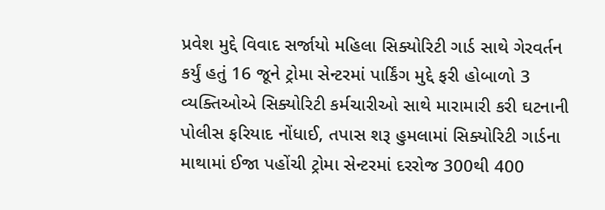પ્રવેશ મુદ્દે વિવાદ સર્જાયો મહિલા સિક્યોરિટી ગાર્ડ સાથે ગેરવર્તન કર્યું હતું 16 જૂને ટ્રોમા સેન્ટરમાં પાર્કિંગ મુદ્દે ફરી હોબાળો 3 વ્યક્તિઓએ સિક્યોરિટી કર્મચારીઓ સાથે મારામારી કરી ઘટનાની પોલીસ ફરિયાદ નોંધાઈ, તપાસ શરૂ હુમલામાં સિક્યોરિટી ગાર્ડના માથામાં ઈજા પહોંચી ટ્રોમા સેન્ટરમાં દરરોજ 300થી 400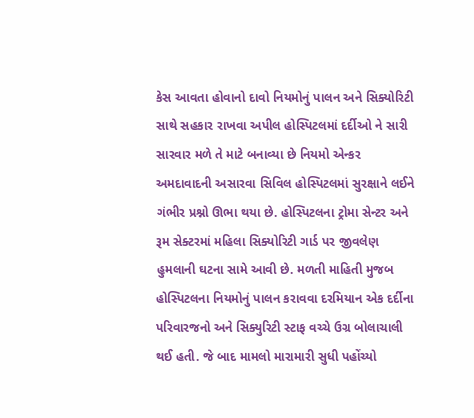કેસ આવતા હોવાનો દાવો નિયમોનું પાલન અને સિક્યોરિટી સાથે સહકાર રાખવા અપીલ હોસ્પિટલમાં દર્દીઓ ને સારી સારવાર મળે તે માટે બનાવ્યા છે નિયમો એન્કર અમદાવાદની અસારવા સિવિલ હોસ્પિટલમાં સુરક્ષાને લઈને ગંભીર પ્રશ્નો ઊભા થયા છે. હોસ્પિટલના ટ્રોમા સેન્ટર અને રૂમ સેક્ટરમાં મહિલા સિક્યોરિટી ગાર્ડ પર જીવલેણ હુમલાની ઘટના સામે આવી છે. મળતી માહિતી મુજબ હોસ્પિટલના નિયમોનું પાલન કરાવવા દરમિયાન એક દર્દીના પરિવારજનો અને સિક્યુરિટી સ્ટાફ વચ્ચે ઉગ્ર બોલાચાલી થઈ હતી. જે બાદ મામલો મારામારી સુધી પહોંચ્યો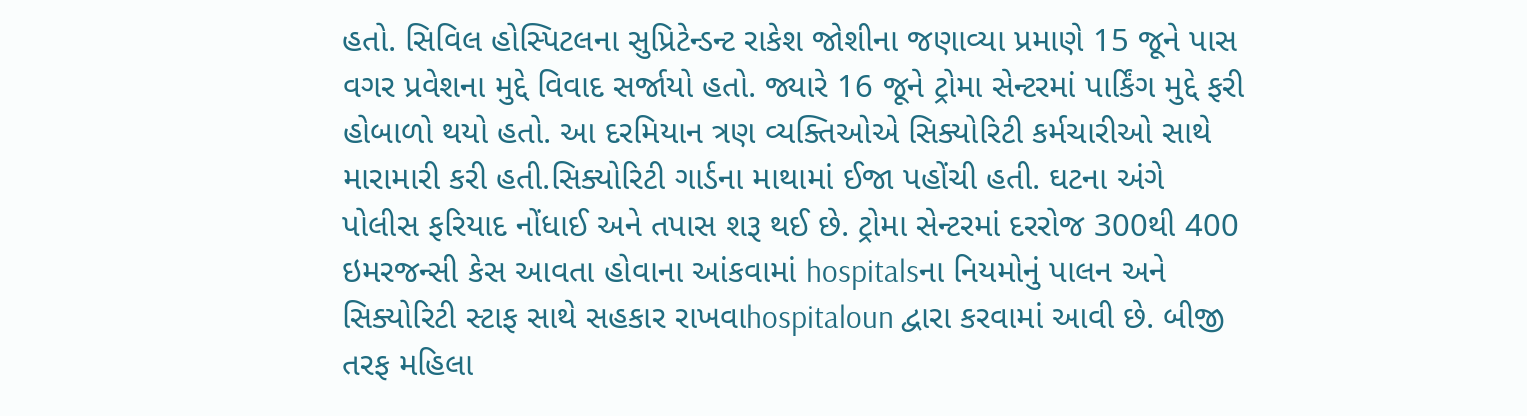હતો. સિવિલ હોસ્પિટલના સુપ્રિટેન્ડન્ટ રાકેશ જોશીના જણાવ્યા પ્રમાણે 15 જૂને પાસ વગર પ્રવેશના મુદ્દે વિવાદ સર્જાયો હતો. જ્યારે 16 જૂને ટ્રોમા સેન્ટરમાં પાર્કિંગ મુદ્દે ફરી હોબાળો થયો હતો. આ દરમિયાન ત્રણ વ્યક્તિઓએ સિક્યોરિટી કર્મચારીઓ સાથે મારામારી કરી હતી.સિક્યોરિટી ગાર્ડના માથામાં ઈજા પહોંચી હતી. ઘટના અંગે પોલીસ ફરિયાદ નોંધાઈ અને તપાસ શરૂ થઈ છે. ટ્રોમા સેન્ટરમાં દરરોજ 300થી 400 ઇમરજન્સી કેસ આવતા હોવાના આંકવામાં hospitalsના નિયમોનું પાલન અને સિક્યોરિટી સ્ટાફ સાથે સહકાર રાખવાhospitaloun દ્વારા કરવામાં આવી છે. બીજી તરફ મહિલા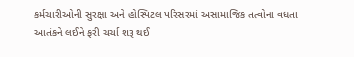કર્મચારીઓની સુરક્ષા અને હોસ્પિટલ પરિસરમાં અસામાજિક તત્વોના વધતા આતંકને લઈને ફરી ચર્ચા શરૂ થઈ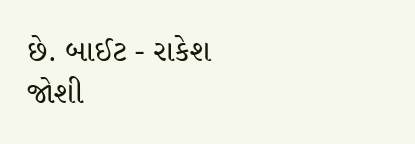છે. બાઈટ - રાકેશ જોશી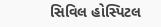સિવિલ હોસ્પિટલ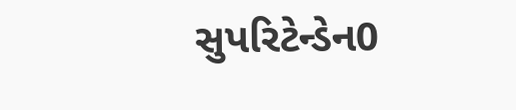સુપરિટેન્ડેન0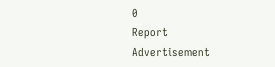0
Report
Advertisement